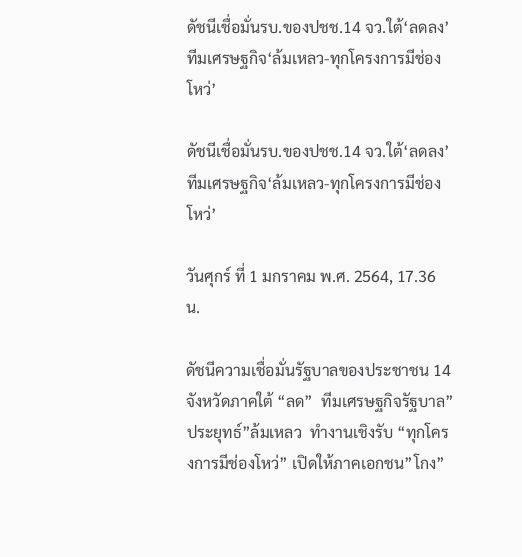ดัชนีเชื่อมั่นรบ.ของปชช.14 จว.ใต้‘ลดลง’ ทีมเศรษฐกิจ‘ล้มเหลว-ทุกโครงการมีช่องโหว่’

ดัชนีเชื่อมั่นรบ.ของปชช.14 จว.ใต้‘ลดลง’ ทีมเศรษฐกิจ‘ล้มเหลว-ทุกโครงการมีช่องโหว่’

วันศุกร์ ที่ 1 มกราคม พ.ศ. 2564, 17.36 น.

ดัชนีความเชื่อมั่นรัฐบาลของประชาชน 14 จังหวัดภาคใต้ “ลด”  ทีมเศรษฐกิจรัฐบาล”ประยุทธ์”ล้มเหลว  ทำงานเชิงรับ “ทุกโครงการมีช่องโหว่” เปิดให้ภาคเอกชน”โกง”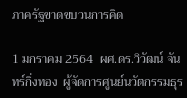ภาครัฐขาดขบวนการคิด

1 มกราคม 2564  ผศ.ดร.วิวัฒน์ จันทร์กิ่งทอง  ผู้จัดการศูนย์นวัตกรรมธุร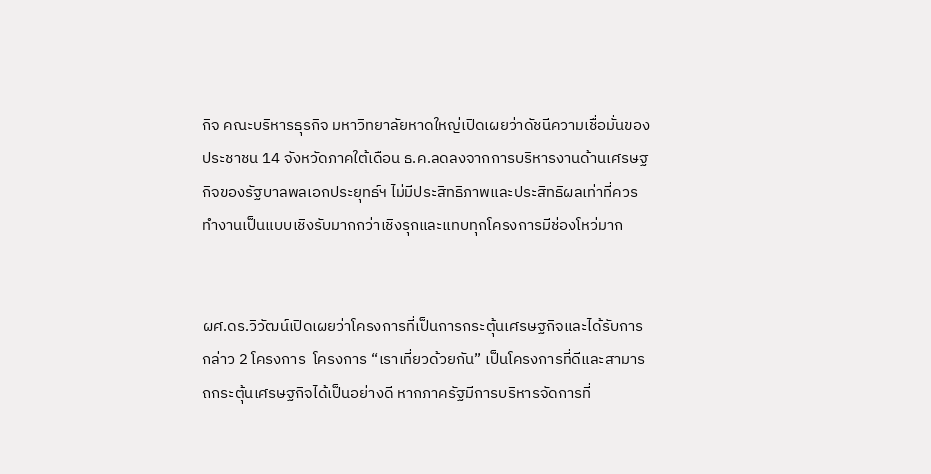กิจ คณะบริหารธุรกิจ มหาวิทยาลัยหาดใหญ่เปิดเผยว่าดัชนีความเชื่อมั่นของประชาชน 14 จังหวัดภาคใต้เดือน ธ.ค.ลดลงจากการบริหารงานด้านเศรษฐกิจของรัฐบาลพลเอกประยุทธ์ฯ ไม่มีประสิทธิภาพและประสิทธิผลเท่าที่ควร  ทำงานเป็นแบบเชิงรับมากกว่าเชิงรุกและแทบทุกโครงการมีช่องโหว่มาก


ผศ.ดร.วิวัฒน์เปิดเผยว่าโครงการที่เป็นการกระตุ้นเศรษฐกิจและได้รับการกล่าว 2 โครงการ  โครงการ “เราเที่ยวด้วยกัน” เป็นโครงการที่ดีและสามารถกระตุ้นเศรษฐกิจได้เป็นอย่างดี หากภาครัฐมีการบริหารจัดการที่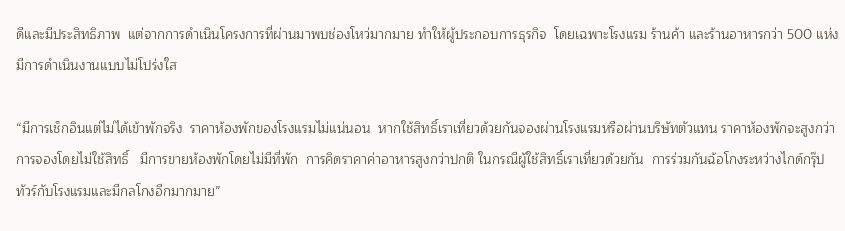ดีและมีประสิทธิภาพ  แต่จากการดำเนินโครงการที่ผ่านมาพบช่องโหว่มากมาย ทำให้ผู้ประกอบการธุรกิจ  โดยเฉพาะโรงแรม ร้านค้า และร้านอาหารกว่า 500 แห่ง  มีการดำเนินงานแบบไม่โปร่งใส

“มีการเช็กอินแต่ไม่ได้เข้าพักจริง  ราคาห้องพักของโรงแรมไม่แน่นอน  หากใช้สิทธิ์เราเที่ยวด้วยกันจองผ่านโรงแรมหรือผ่านบริษัทตัวแทน ราคาห้องพักจะสูงกว่าการจองโดยไม่ใช้สิทธิ์   มีการขายห้องพักโดยไม่มีที่พัก  การคิดราคาค่าอาหารสูงกว่าปกติ ในกรณีผู้ใช้สิทธิ์เราเที่ยวด้วยกัน  การร่วมกันฉ้อโกงระหว่างไกด์กรุ๊ปทัวร์กับโรงแรมและมีกลโกงอีกมากมาย”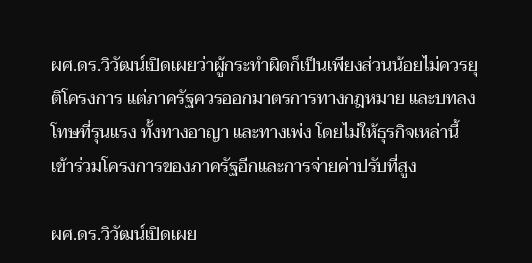ผศ.ดร.วิวัฒน์เปิดเผยว่าผู้กระทำผิดก็เป็นเพียงส่วนน้อยไม่ควรยุติโครงการ แต่ภาครัฐควรออกมาตรการทางกฎหมาย และบทลงโทษที่รุนแรง ทั้งทางอาญา และทางเพ่ง โดยไม่ให้ธุรกิจเหล่านี้เข้าร่วมโครงการของภาครัฐอีกและการจ่ายค่าปรับที่สูง

ผศ.ดร.วิวัฒน์เปิดเผย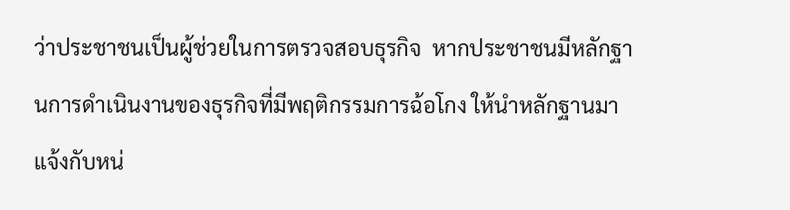ว่าประชาชนเป็นผู้ช่วยในการตรวจสอบธุรกิจ  หากประชาชนมีหลักฐานการดำเนินงานของธุรกิจที่มีพฤติกรรมการฉ้อโกง ให้นำหลักฐานมาแจ้งกับหน่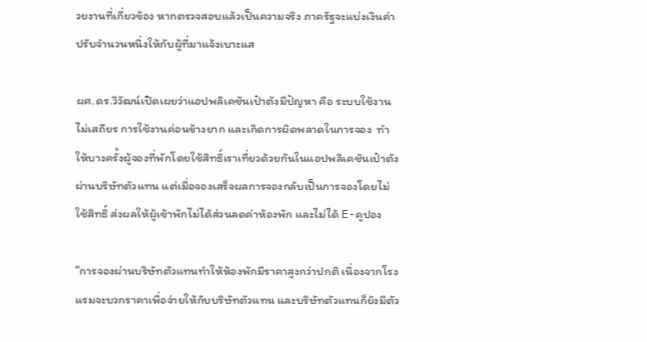วยงานที่เกี่ยวข้อง หากตรวจสอบแล้วเป็นความจริง ภาครัฐจะแบ่งเงินค่าปรับจำนวนหนึ่งให้กับผู้ที่มาแจ้งเบาะแส

ผศ.ดร.วิวัฒน์เปิดเผยว่าแอปพลิเคชันเป๋าตังมีปัญหา คือ ระบบใช้งานไม่เสถียร การใช้งานค่อนข้างยาก และเกิดการผิดพลาดในการจอง  ทำให้บางครั้งผู้จองที่พักโดยใช้สิทธิ์เราเที่ยวด้วยกันในแอปพลิเคชันเป๋าตังผ่านบริษัทตัวแทน แต่เมื่อจองเสร็จผลการจองกลับเป็นการจองโดยไม่ใช้สิทธิ์ ส่งผลให้ผู้เข้าพักไม่ได้ส่วนลดค่าห้องพัก และไม่ได้ E-คูปอง

“การจองผ่านบริษัทตัวแทนทำให้ห้องพักมีราคาสูงกว่าปกติ เนื่องจากโรงแรมจะบวกราคาเพื่อจ่ายให้กับบริษัทตัวแทน และบริษัทตัวแทนก็ยังมีตัว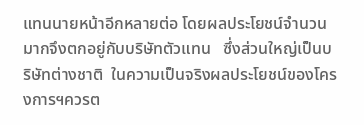แทนนายหน้าอีกหลายต่อ โดยผลประโยชน์จำนวนมากจึงตกอยู่กับบริษัทตัวแทน   ซึ่งส่วนใหญ่เป็นบริษัทต่างชาติ  ในความเป็นจริงผลประโยชน์ของโครงการฯควรต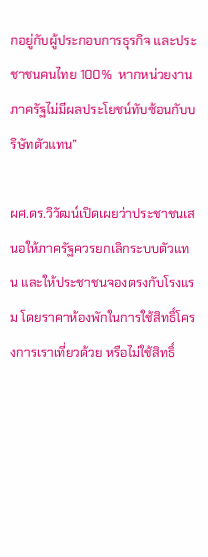กอยู่กับผู้ประกอบการธุรกิจ และประชาชนคนไทย 100%  หากหน่วยงานภาครัฐไม่มีผลประโยชน์ทับซ้อนกับบริษัทตัวแทน”

ผศ.ดร.วิวัฒน์เปิดเผยว่าประชาชนเสนอให้ภาครัฐควรยกเลิกระบบตัวแทน และให้ประชาชนจองตรงกับโรงแรม โดยราคาห้องพักในการใช้สิทธิ์โครงการเราเที่ยวด้วย หรือไม่ใช้สิทธิ์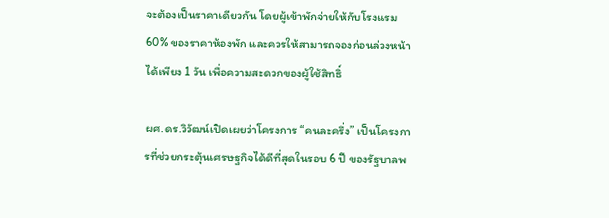จะต้องเป็นราคาเดียวกัน โดยผู้เข้าพักจ่ายให้กับโรงแรม 60% ของราคาห้องพัก และควรให้สามารถจองก่อนล่วงหน้าได้เพียง 1 วัน เพื่อความสะดวกของผู้ใช้สิทธิ์

ผศ.ดร.วิวัฒน์เปิดเผยว่าโครงการ “คนละครึ่ง” เป็นโครงการที่ช่วยกระตุ้นเศรษฐกิจได้ดีที่สุดในรอบ 6 ปี ของรัฐบาลพ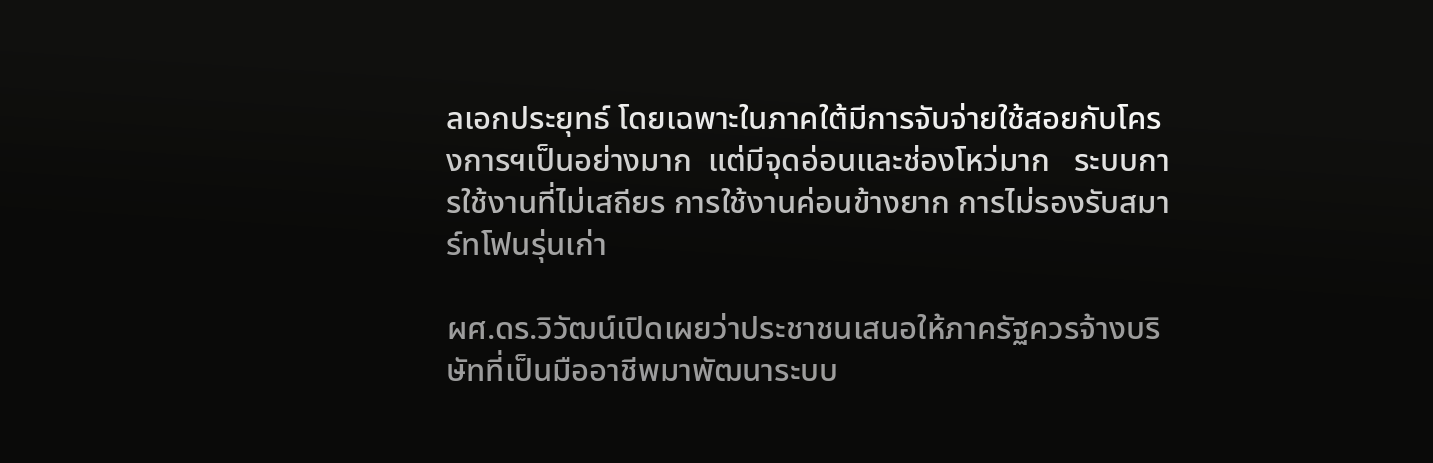ลเอกประยุทธ์ โดยเฉพาะในภาคใต้มีการจับจ่ายใช้สอยกับโครงการฯเป็นอย่างมาก  แต่มีจุดอ่อนและช่องโหว่มาก   ระบบการใช้งานที่ไม่เสถียร การใช้งานค่อนข้างยาก การไม่รองรับสมาร์ทโฟนรุ่นเก่า

ผศ.ดร.วิวัฒน์เปิดเผยว่าประชาชนเสนอให้ภาครัฐควรจ้างบริษัทที่เป็นมืออาชีพมาพัฒนาระบบ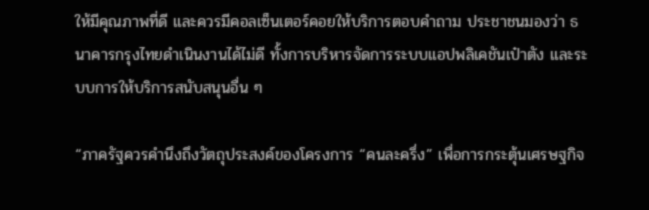ให้มีคุณภาพที่ดี และควรมีคอลเซ็นเตอร์คอยให้บริการตอบคำถาม ประชาชนมองว่า ธนาคารกรุงไทยดำเนินงานได้ไม่ดี ทั้งการบริหารจัดการระบบแอปพลิเคชันเป๋าตัง และระบบการให้บริการสนับสนุนอื่น ๆ

“ภาครัฐควรคำนึงถึงวัตถุประสงค์ของโครงการ “คนละครึ่ง” เพื่อการกระตุ้นเศรษฐกิจ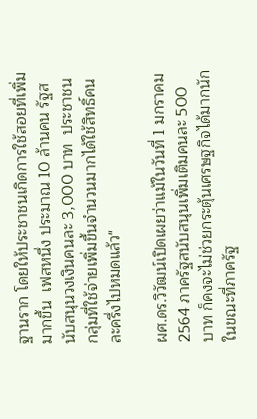ฐานราก โดยให้ประชาชนเกิดการใช้สอยที่เพิ่มมากขึ้น  เฟสหนึ่ง ประมาณ 10 ล้านคน รัฐสนับสนุนวงเงินคนละ 3,000 บาท  ประชาชนกลุ่มที่ใช้จ่ายเพิ่มขึ้นจำนวนมากได้ใช้สิทธิ์คนละครึ่งไปหมดแล้ว"

ผศ.ดร.วิวัฒน์เปิดเผยว่าแม้ในวันที่ 1 มกราคม 2564 ภาครัฐสนับสนุนเพิ่มเติมคนละ 500 บาท ก็คงจะไม่ช่วยกระตุ้นเศรษฐกิจได้มากนัก  ในขณะที่ภาครัฐ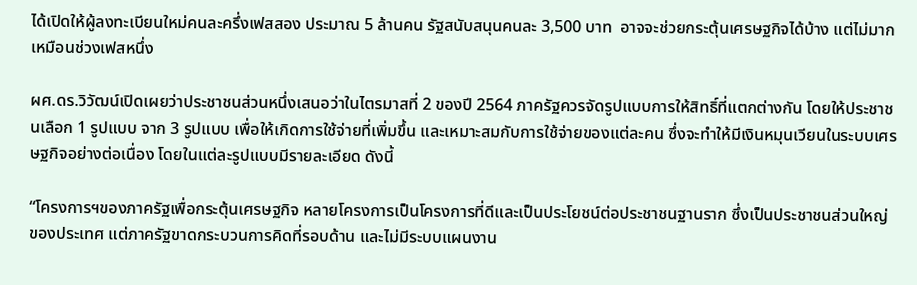ได้เปิดให้ผู้ลงทะเบียนใหม่คนละครึ่งเฟสสอง ประมาณ 5 ล้านคน รัฐสนับสนุนคนละ 3,500 บาท  อาจจะช่วยกระตุ้นเศรษฐกิจได้บ้าง แต่ไม่มากเหมือนช่วงเฟสหนึ่ง

ผศ.ดร.วิวัฒน์เปิดเผยว่าประชาชนส่วนหนึ่งเสนอว่าในไตรมาสที่ 2 ของปี 2564 ภาครัฐควรจัดรูปแบบการให้สิทธิ์ที่แตกต่างกัน โดยให้ประชาชนเลือก 1 รูปแบบ จาก 3 รูปแบบ เพื่อให้เกิดการใช้จ่ายที่เพิ่มขึ้น และเหมาะสมกับการใช้จ่ายของแต่ละคน ซึ่งจะทำให้มีเงินหมุนเวียนในระบบเศรษฐกิจอย่างต่อเนื่อง โดยในแต่ละรูปแบบมีรายละเอียด ดังนี้

“โครงการฯของภาครัฐเพื่อกระตุ้นเศรษฐกิจ หลายโครงการเป็นโครงการที่ดีและเป็นประโยชน์ต่อประชาชนฐานราก ซึ่งเป็นประชาชนส่วนใหญ่ของประเทศ แต่ภาครัฐขาดกระบวนการคิดที่รอบด้าน และไม่มีระบบแผนงาน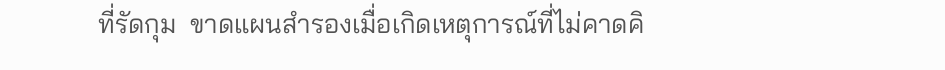ที่รัดกุม  ขาดแผนสำรองเมื่อเกิดเหตุการณ์ที่ไม่คาดคิ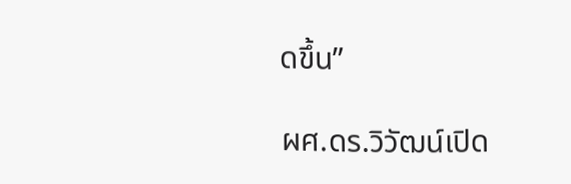ดขึ้น”

ผศ.ดร.วิวัฒน์เปิด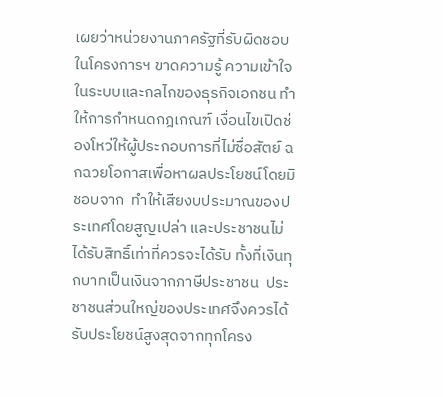เผยว่าหน่วยงานภาครัฐที่รับผิดชอบในโครงการฯ ขาดความรู้ ความเข้าใจ ในระบบและกลไกของธุรกิจเอกชน ทำให้การกำหนดกฎเกณฑ์ เงื่อนไขเปิดช่องโหว่ให้ผู้ประกอบการที่ไม่ซื่อสัตย์ ฉกฉวยโอกาสเพื่อหาผลประโยชน์โดยมิชอบจาก  ทำให้เสียงบประมาณของประเทศโดยสูญเปล่า และประชาชนไม่ได้รับสิทธิ์เท่าที่ควรจะได้รับ ทั้งที่เงินทุกบาทเป็นเงินจากภาษีประชาชน  ประชาชนส่วนใหญ่ของประเทศจึงควรได้รับประโยชน์สูงสุดจากทุกโครง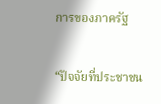การของภาครัฐ

“ปัจจัยที่ประชาชน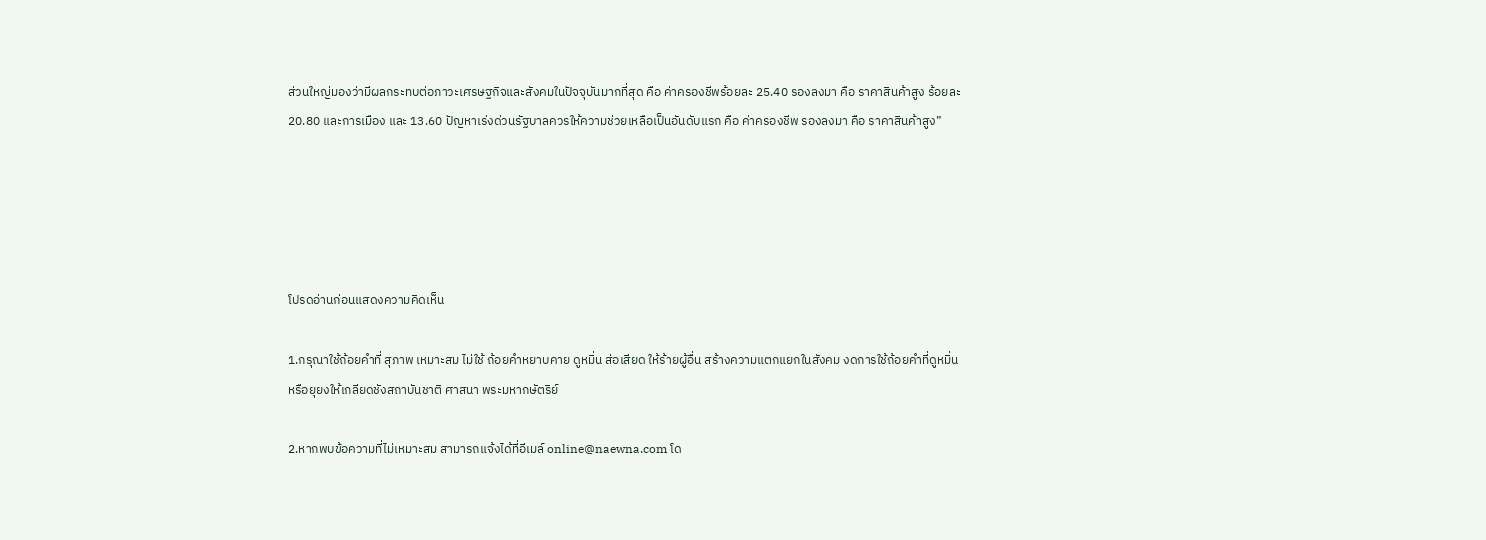ส่วนใหญ่มองว่ามีผลกระทบต่อภาวะเศรษฐกิจและสังคมในปัจจุบันมากที่สุด คือ ค่าครองชีพร้อยละ 25.40 รองลงมา คือ ราคาสินค้าสูง ร้อยละ 20.80 และการเมือง และ 13.60 ปัญหาเร่งด่วนรัฐบาลควรให้ความช่วยเหลือเป็นอันดับแรก คือ ค่าครองชีพ รองลงมา คือ ราคาสินค้าสูง”





โปรดอ่านก่อนแสดงความคิดเห็น

1.กรุณาใช้ถ้อยคำที่ สุภาพ เหมาะสม ไม่ใช้ ถ้อยคำหยาบคาย ดูหมิ่น ส่อเสียด ให้ร้ายผู้อื่น สร้างความแตกแยกในสังคม งดการใช้ถ้อยคำที่ดูหมิ่นหรือยุยงให้เกลียดชังสถาบันชาติ ศาสนา พระมหากษัตริย์

2.หากพบข้อความที่ไม่เหมาะสม สามารถแจ้งได้ที่อีเมล์ online@naewna.com โด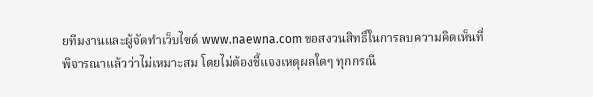ยทีมงานและผู้จัดทำเว็บไซด์ www.naewna.com ขอสงวนสิทธิ์ในการลบความคิดเห็นที่พิจารณาแล้วว่าไม่เหมาะสม โดยไม่ต้องชี้แจงเหตุผลใดๆ ทุกกรณี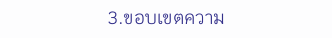3.ขอบเขตความ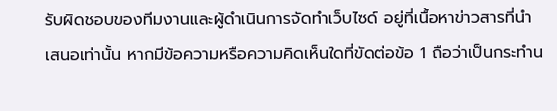รับผิดชอบของทีมงานและผู้ดำเนินการจัดทำเว็บไซด์ อยู่ที่เนื้อหาข่าวสารที่นำเสนอเท่านั้น หากมีข้อความหรือความคิดเห็นใดที่ขัดต่อข้อ 1 ถือว่าเป็นกระทำน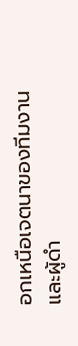อกเหนือเจตนาของทีมงานและผู้ดำ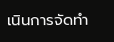เนินการจัดทำ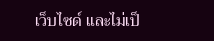เว็บไซด์ และไม่เป็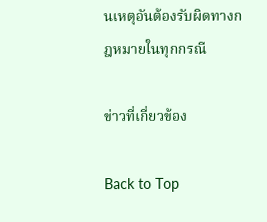นเหตุอันต้องรับผิดทางกฎหมายในทุกกรณี

ข่าวที่เกี่ยวข้อง

Back to Top